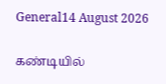General14 August 2026

கண்டியில்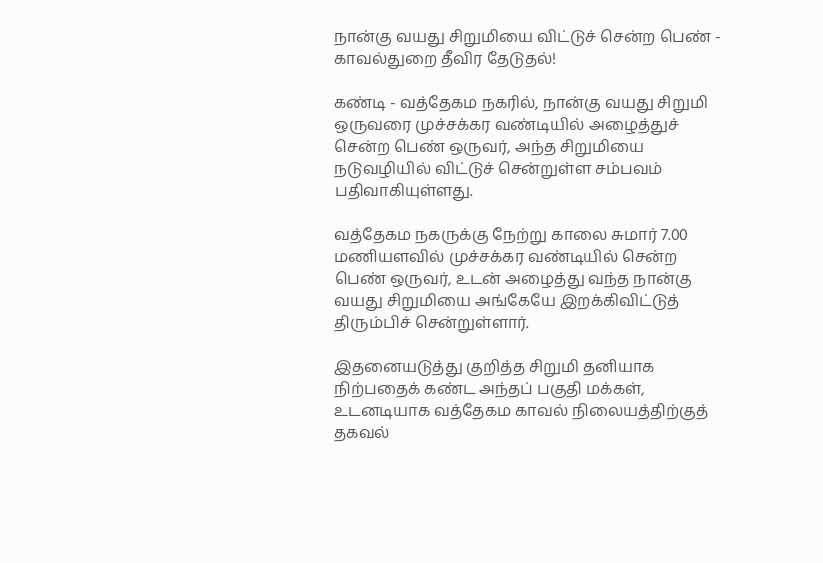நான்கு வயது சிறுமியை விட்டுச் சென்ற பெண் - காவல்துறை தீவிர தேடுதல்!

கண்டி - வத்தேகம நகரில், நான்கு வயது சிறுமி ஒருவரை முச்சக்கர வண்டியில் அழைத்துச் சென்ற பெண் ஒருவர், அந்த சிறுமியை நடுவழியில் விட்டுச் சென்றுள்ள சம்பவம் பதிவாகியுள்ளது.

வத்தேகம நகருக்கு நேற்று காலை சுமார் 7.00 மணியளவில் முச்சக்கர வண்டியில் சென்ற பெண் ஒருவர், உடன் அழைத்து வந்த நான்கு வயது சிறுமியை அங்கேயே இறக்கிவிட்டுத் திரும்பிச் சென்றுள்ளார்.

இதனையடுத்து குறித்த சிறுமி தனியாக நிற்பதைக் கண்ட அந்தப் பகுதி மக்கள், உடனடியாக வத்தேகம காவல் நிலையத்திற்குத் தகவல்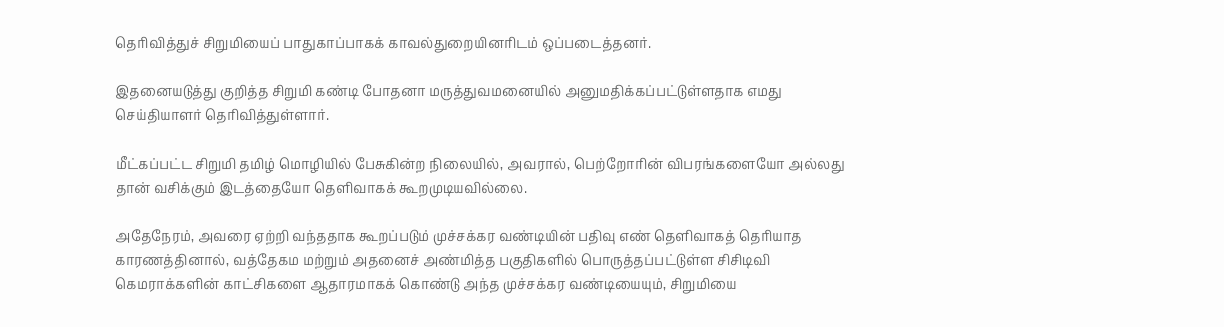தெரிவித்துச் சிறுமியைப் பாதுகாப்பாகக் காவல்துறையினரிடம் ஒப்படைத்தனர்.

இதனையடுத்து குறித்த சிறுமி கண்டி போதனா மருத்துவமனையில் அனுமதிக்கப்பட்டுள்ளதாக எமது செய்தியாளர் தெரிவித்துள்ளார்.

மீட்கப்பட்ட சிறுமி தமிழ் மொழியில் பேசுகின்ற நிலையில், அவரால், பெற்றோரின் விபரங்களையோ அல்லது தான் வசிக்கும் இடத்தையோ தெளிவாகக் கூறமுடியவில்லை.

அதேநேரம், அவரை ஏற்றி வந்ததாக கூறப்படும் முச்சக்கர வண்டியின் பதிவு எண் தெளிவாகத் தெரியாத காரணத்தினால், வத்தேகம மற்றும் அதனைச் அண்மித்த பகுதிகளில் பொருத்தப்பட்டுள்ள சிசிடிவி கெமராக்களின் காட்சிகளை ஆதாரமாகக் கொண்டு அந்த முச்சக்கர வண்டியையும், சிறுமியை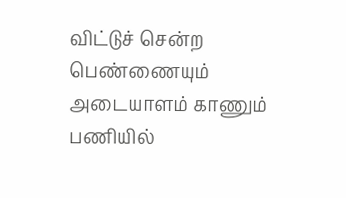விட்டுச் சென்ற பெண்ணையும் அடையாளம் காணும் பணியில்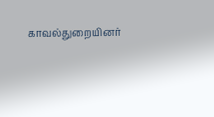காவல்துறையினர்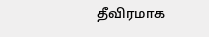தீவிரமாக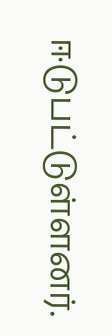ஈடுபட்டுள்ளனர்.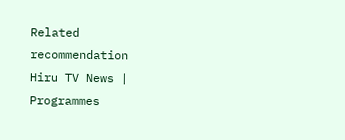Related recommendation
Hiru TV News | Programmes